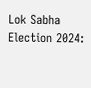Lok Sabha Election 2024: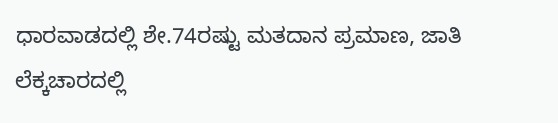ಧಾರವಾಡದಲ್ಲಿ ಶೇ.74ರಷ್ಟು ಮತದಾನ ಪ್ರಮಾಣ, ಜಾತಿ ಲೆಕ್ಕಚಾರದಲ್ಲಿ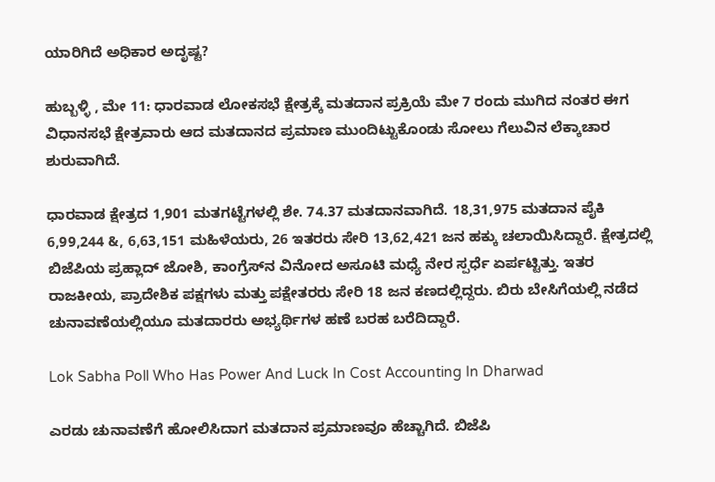ಯಾರಿಗಿದೆ ಅಧಿಕಾರ ಅದೃಷ್ಟ?

ಹುಬ್ಬಳ್ಳಿ , ಮೇ 11: ಧಾರವಾಡ ಲೋಕಸಭೆ ಕ್ಷೇತ್ರಕ್ಕೆ ಮತದಾನ ಪ್ರಕ್ರಿಯೆ ಮೇ 7 ರಂದು ಮುಗಿದ ನಂತರ ಈಗ ವಿಧಾನಸಭೆ ಕ್ಷೇತ್ರವಾರು ಆದ ಮತದಾನದ ಪ್ರಮಾಣ ಮುಂದಿಟ್ಟುಕೊಂಡು ಸೋಲು ಗೆಲುವಿನ ಲೆಕ್ಕಾಚಾರ ಶುರುವಾಗಿದೆ.

ಧಾರವಾಡ ಕ್ಷೇತ್ರದ 1,901 ಮತಗಟ್ಟೆಗಳಲ್ಲಿ ಶೇ. 74.37 ಮತದಾನವಾಗಿದೆ. 18,31,975 ಮತದಾನ ಪೈಕಿ 6,99,244 &, 6,63,151 ಮಹಿಳೆಯರು, 26 ಇತರರು ಸೇರಿ 13,62,421 ಜನ ಹಕ್ಕು ಚಲಾಯಿಸಿದ್ದಾರೆ. ಕ್ಷೇತ್ರದಲ್ಲಿ ಬಿಜೆಪಿಯ ಪ್ರಹ್ಲಾದ್ ಜೋಶಿ, ಕಾಂಗ್ರೆಸ್‌ನ ವಿನೋದ ಅಸೂಟಿ ಮಧ್ಯೆ ನೇರ ಸ್ಪರ್ಧೆ ಏರ್ಪಟ್ಟಿತ್ತು‌. ಇತರ ರಾಜಕೀಯ, ಪ್ರಾದೇಶಿಕ ಪಕ್ಷಗಳು ಮತ್ತು ಪಕ್ಷೇತರರು ಸೇರಿ 18 ಜನ ಕಣದಲ್ಲಿದ್ದರು. ಬಿರು ಬೇಸಿಗೆಯಲ್ಲಿ ನಡೆದ ಚುನಾವಣೆಯಲ್ಲಿಯೂ ಮತದಾರರು ಅಭ್ಯರ್ಥಿಗಳ ಹಣೆ ಬರಹ ಬರೆದಿದ್ದಾರೆ.

Lok Sabha Poll Who Has Power And Luck In Cost Accounting In Dharwad

ಎರಡು ಚುನಾವಣೆಗೆ ಹೋಲಿಸಿದಾಗ ಮತದಾನ ಪ್ರಮಾಣವೂ ಹೆಚ್ಚಾಗಿದೆ. ಬಿಜೆಪಿ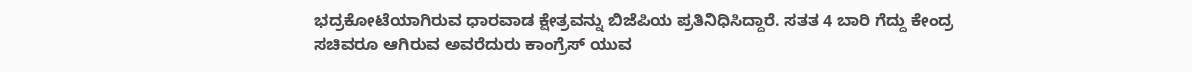ಭದ್ರಕೋಟೆಯಾಗಿರುವ ಧಾರವಾಡ ಕ್ಷೇತ್ರವನ್ನು ಬಿಜೆಪಿಯ ಪ್ರತಿನಿಧಿಸಿದ್ದಾರೆ. ಸತತ 4 ಬಾರಿ ಗೆದ್ದು ಕೇಂದ್ರ ಸಚಿವರೂ ಆಗಿರುವ ಅವರೆದುರು ಕಾಂಗ್ರೆಸ್‌ ಯುವ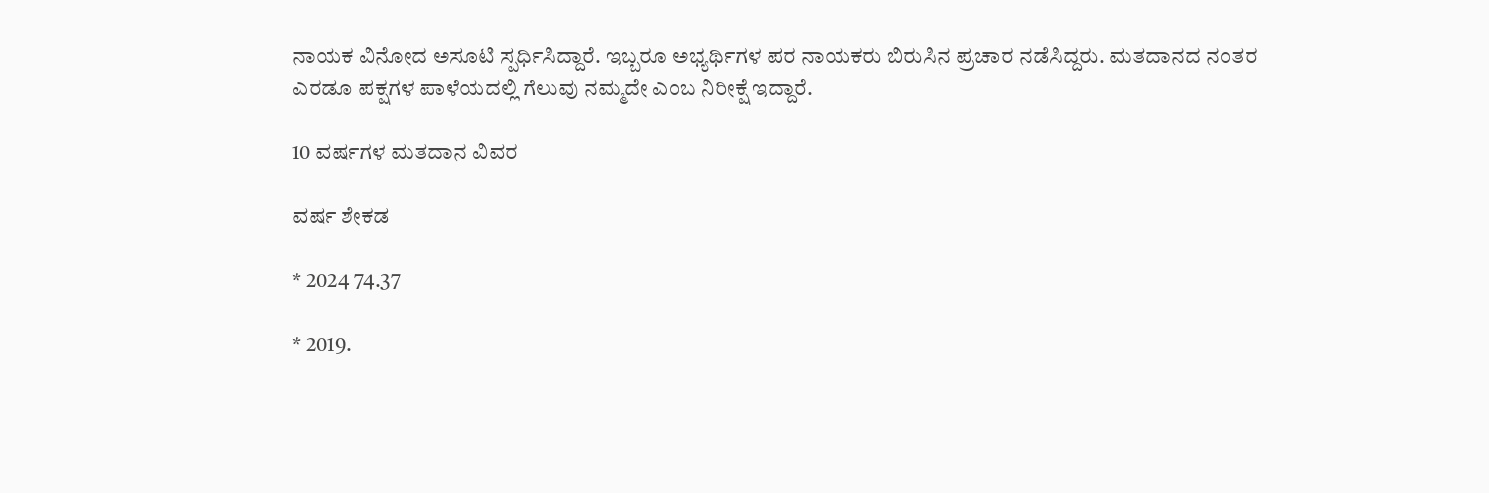ನಾಯಕ ವಿನೋದ ಅಸೂಟಿ ಸ್ಪರ್ಧಿಸಿದ್ದಾರೆ. ಇಬ್ಬರೂ ಅಭ್ಯರ್ಥಿಗಳ ಪರ ನಾಯಕರು ಬಿರುಸಿನ ಪ್ರಚಾರ ನಡೆಸಿದ್ದರು. ಮತದಾನದ ನಂತರ ಎರಡೂ ಪಕ್ಷಗಳ ಪಾಳೆಯದಲ್ಲಿ ಗೆಲುವು ನಮ್ಮದೇ ಎಂಬ ನಿರೀಕ್ಷೆ ಇದ್ದಾರೆ.

10 ವರ್ಷಗಳ ಮತದಾನ ವಿವರ

ವರ್ಷ ಶೇಕಡ

* 2024 74.37

* 2019.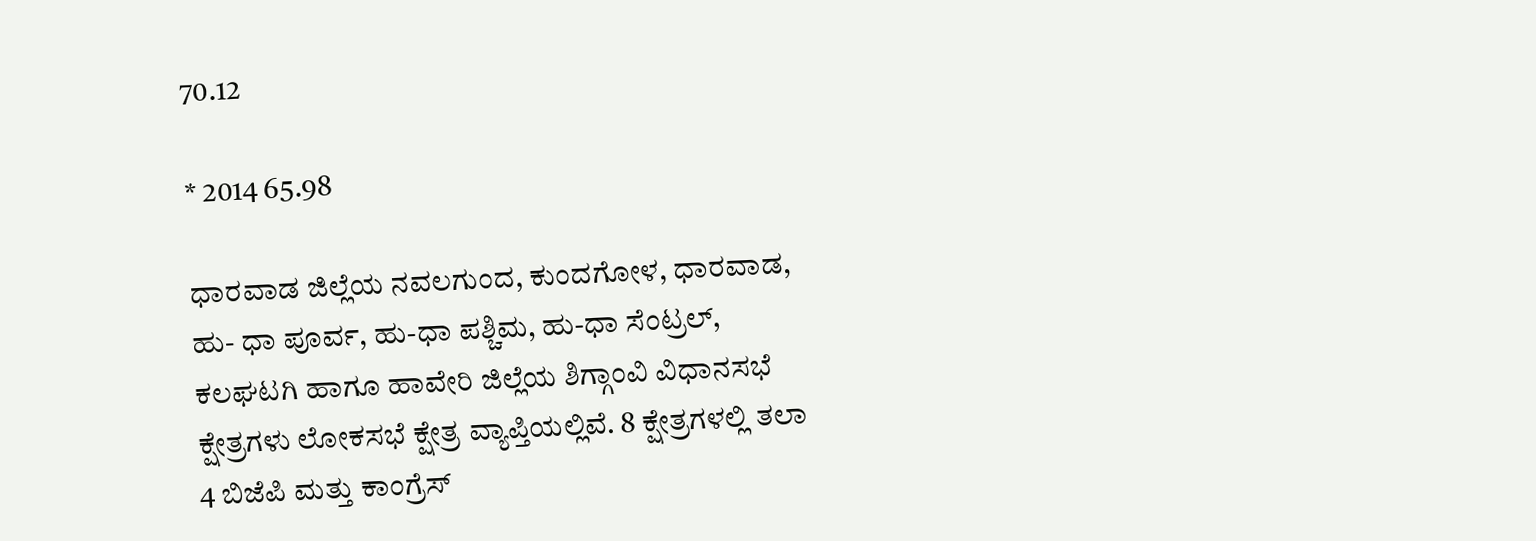70.12

* 2014 65.98

ಧಾರವಾಡ ಜಿಲ್ಲೆಯ ನವಲಗುಂದ, ಕುಂದಗೋಳ, ಧಾರವಾಡ, ಹು- ಧಾ ಪೂರ್ವ, ಹು-ಧಾ ಪಶ್ಚಿಮ, ಹು-ಧಾ ಸೆಂಟ್ರಲ್, ಕಲಘಟಗಿ ಹಾಗೂ ಹಾವೇರಿ ಜಿಲ್ಲೆಯ ಶಿಗ್ಗಾಂವಿ ವಿಧಾನಸಭೆ ಕ್ಷೇತ್ರಗಳು ಲೋಕಸಭೆ ಕ್ಷೇತ್ರ ವ್ಯಾಪ್ತಿಯಲ್ಲಿವೆ. 8 ಕ್ಷೇತ್ರಗಳಲ್ಲಿ ತಲಾ 4 ಬಿಜೆಪಿ ಮತ್ತು ಕಾಂಗ್ರೆಸ್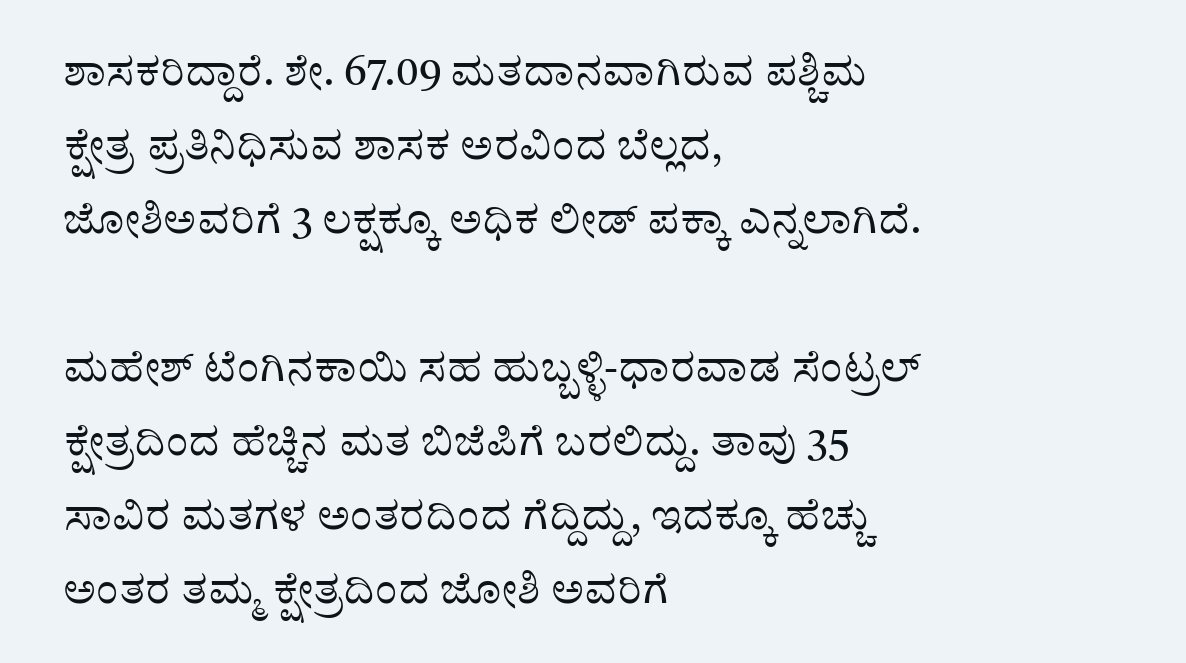ಶಾಸಕರಿದ್ದಾರೆ. ಶೇ. 67.09 ಮತದಾನವಾಗಿರುವ ಪಶ್ಚಿಮ ಕ್ಷೇತ್ರ ಪ್ರತಿನಿಧಿಸುವ ಶಾಸಕ ಅರವಿಂದ ಬೆಲ್ಲದ, ಜೋಶಿಅವರಿಗೆ 3 ಲಕ್ಷಕ್ಕೂ ಅಧಿಕ ಲೀಡ್ ಪಕ್ಕಾ ಎನ್ನಲಾಗಿದೆ.

ಮಹೇಶ್ ಟೆಂಗಿನಕಾಯಿ ಸಹ ಹುಬ್ಬಳ್ಳಿ-ಧಾರವಾಡ ಸೆಂಟ್ರಲ್ ಕ್ಷೇತ್ರದಿಂದ ಹೆಚ್ಚಿನ ಮತ ಬಿಜೆಪಿಗೆ ಬರಲಿದ್ದು. ತಾವು 35 ಸಾವಿರ ಮತಗಳ ಅಂತರದಿಂದ ಗೆದ್ದಿದ್ದು, ಇದಕ್ಕೂ ಹೆಚ್ಚು ಅಂತರ ತಮ್ಮ ಕ್ಷೇತ್ರದಿಂದ ಜೋಶಿ ಅವರಿಗೆ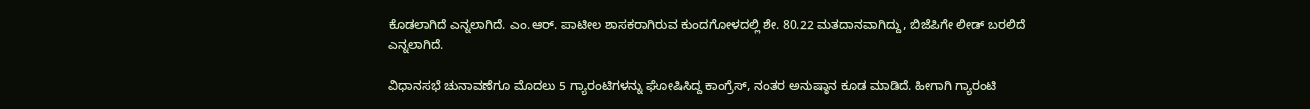ಕೊಡಲಾಗಿದೆ ಎನ್ನಲಾಗಿದೆ. ಎಂ.ಆರ್. ಪಾಟೀಲ ಶಾಸಕರಾಗಿರುವ ಕುಂದಗೋಳದಲ್ಲಿ ಶೇ. 80.22 ಮತದಾನವಾಗಿದ್ದು, ಬಿಜೆಪಿಗೇ ಲೀಡ್ ಬರಲಿದೆ ಎನ್ನಲಾಗಿದೆ.

ವಿಧಾನಸಭೆ ಚುನಾವಣೆಗೂ ಮೊದಲು 5 ಗ್ಯಾರಂಟಿಗಳನ್ನು ಘೋಷಿಸಿದ್ದ ಕಾಂಗ್ರೆಸ್, ನಂತರ ಅನುಷ್ಠಾನ ಕೂಡ ಮಾಡಿದೆ. ಹೀಗಾಗಿ ಗ್ಯಾರಂಟಿ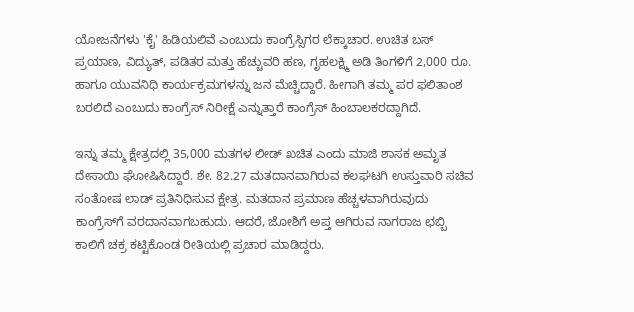ಯೋಜನೆಗಳು 'ಕೈ' ಹಿಡಿಯಲಿವೆ ಎಂಬುದು ಕಾಂಗ್ರೆಸ್ಸಿಗರ ಲೆಕ್ಕಾಚಾರ. ಉಚಿತ ಬಸ್ ಪ್ರಯಾಣ, ವಿದ್ಯುತ್, ಪಡಿತರ ಮತ್ತು ಹೆಚ್ಚುವರಿ ಹಣ, ಗೃಹಲಕ್ಷ್ಮಿ ಅಡಿ ತಿಂಗಳಿಗೆ 2,000 ರೂ. ಹಾಗೂ ಯುವನಿಧಿ ಕಾರ್ಯಕ್ರಮಗಳನ್ನು ಜನ ಮೆಚ್ಚಿದ್ದಾರೆ. ಹೀಗಾಗಿ ತಮ್ಮ ಪರ ಫಲಿತಾಂಶ ಬರಲಿದೆ ಎಂಬುದು ಕಾಂಗ್ರೆಸ್ ನಿರೀಕ್ಷೆ ಎನ್ನುತ್ತಾರೆ ಕಾಂಗ್ರೆಸ್ ಹಿಂಬಾಲಕರದ್ದಾಗಿದೆ.

ಇನ್ನು ತಮ್ಮ ಕ್ಷೇತ್ರದಲ್ಲಿ 35,000 ಮತಗಳ ಲೀಡ್ ಖಚಿತ ಎಂದು ಮಾಜಿ ಶಾಸಕ ಅಮೃತ ದೇಸಾಯಿ ಘೋಷಿಸಿದ್ದಾರೆ. ಶೇ. 82.27 ಮತದಾನವಾಗಿರುವ ಕಲಘಟಗಿ ಉಸ್ತುವಾರಿ ಸಚಿವ ಸಂತೋಷ ಲಾಡ್ ಪ್ರತಿನಿಧಿಸುವ ಕ್ಷೇತ್ರ. ಮತದಾನ ಪ್ರಮಾಣ ಹೆಚ್ಚಳವಾಗಿರುವುದು ಕಾಂಗ್ರೆಸ್‌ಗೆ ವರದಾನವಾಗಬಹುದು. ಆದರೆ, ಜೋಶಿಗೆ ಅಪ್ತ ಆಗಿರುವ ನಾಗರಾಜ ಛಬ್ಬಿ ಕಾಲಿಗೆ ಚಕ್ರ ಕಟ್ಟಿಕೊಂಡ ರೀತಿಯಲ್ಲಿ ಪ್ರಚಾರ ಮಾಡಿದ್ದರು.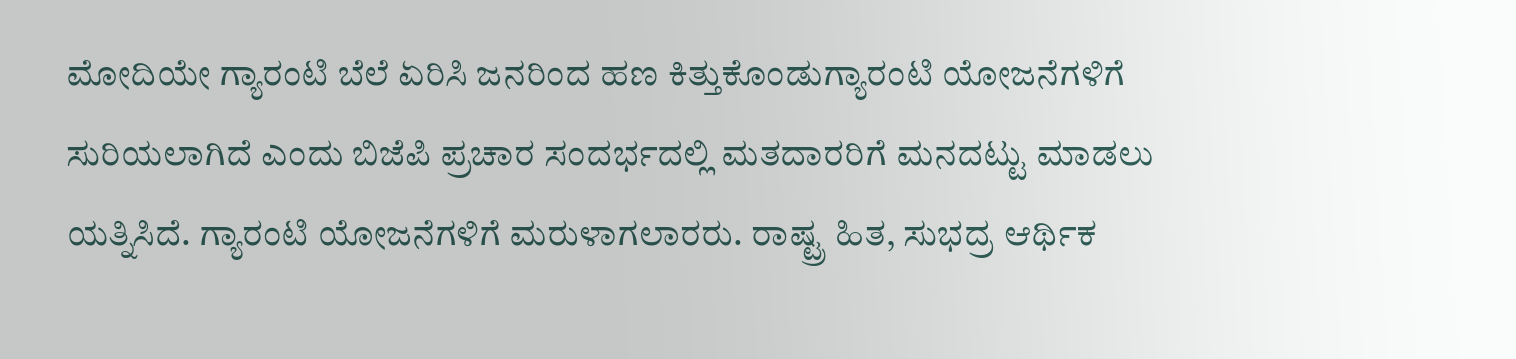ಮೋದಿಯೇ ಗ್ಯಾರಂಟಿ ಬೆಲೆ ಏರಿಸಿ ಜನರಿಂದ ಹಣ ಕಿತ್ತುಕೊಂಡುಗ್ಯಾರಂಟಿ ಯೋಜನೆಗಳಿಗೆ ಸುರಿಯಲಾಗಿದೆ ಎಂದು ಬಿಜೆಪಿ ಪ್ರಚಾರ ಸಂದರ್ಭದಲ್ಲಿ ಮತದಾರರಿಗೆ ಮನದಟ್ಟು ಮಾಡಲು ಯತ್ನಿಸಿದೆ. ಗ್ಯಾರಂಟಿ ಯೋಜನೆಗಳಿಗೆ ಮರುಳಾಗಲಾರರು. ರಾಷ್ಟ್ರ ಹಿತ, ಸುಭದ್ರ ಆರ್ಥಿಕ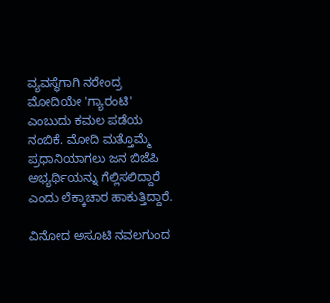ವ್ಯವಸ್ಥೆಗಾಗಿ ನರೇಂದ್ರ ಮೋದಿಯೇ 'ಗ್ಯಾರಂಟಿ' ಎಂಬುದು ಕಮಲ ಪಡೆಯ ನಂಬಿಕೆ. ಮೋದಿ ಮತ್ತೊಮ್ಮೆ ಪ್ರಧಾನಿಯಾಗಲು ಜನ ಬಿಜೆಪಿ ಅಭ್ಯರ್ಥಿಯನ್ನು ಗೆಲ್ಲಿಸಲಿದ್ದಾರೆ ಎಂದು ಲೆಕ್ಕಾಚಾರ ಹಾಕುತ್ತಿದ್ದಾರೆ.

ವಿನೋದ ಅಸೂಟಿ ನವಲಗುಂದ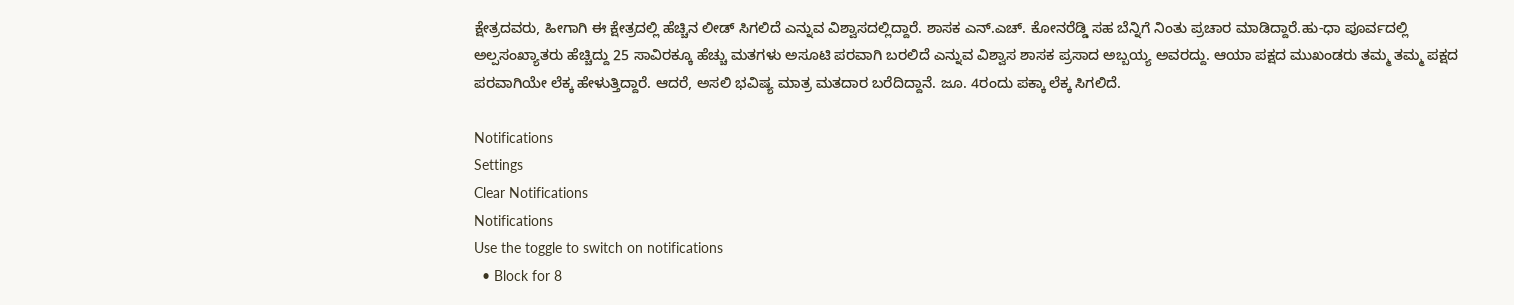ಕ್ಷೇತ್ರದವರು, ಹೀಗಾಗಿ ಈ ಕ್ಷೇತ್ರದಲ್ಲಿ ಹೆಚ್ಚಿನ ಲೀಡ್ ಸಿಗಲಿದೆ ಎನ್ನುವ ವಿಶ್ವಾಸದಲ್ಲಿದ್ದಾರೆ. ಶಾಸಕ ಎನ್.ಎಚ್. ಕೋನರೆಡ್ಡಿ ಸಹ ಬೆನ್ನಿಗೆ ನಿಂತು ಪ್ರಚಾರ ಮಾಡಿದ್ದಾರೆ.ಹು-ಧಾ ಪೂರ್ವದಲ್ಲಿ ಅಲ್ಪಸಂಖ್ಯಾತರು ಹೆಚ್ಚಿದ್ದು 25 ಸಾವಿರಕ್ಕೂ ಹೆಚ್ಚು ಮತಗಳು ಅಸೂಟಿ ಪರವಾಗಿ ಬರಲಿದೆ ಎನ್ನುವ ವಿಶ್ವಾಸ ಶಾಸಕ ಪ್ರಸಾದ ಅಬ್ಬಯ್ಯ ಅವರದ್ದು. ಆಯಾ ಪಕ್ಷದ ಮುಖಂಡರು ತಮ್ಮ ತಮ್ಮ ಪಕ್ಷದ ಪರವಾಗಿಯೇ ಲೆಕ್ಕ ಹೇಳುತ್ತಿದ್ದಾರೆ. ಆದರೆ, ಅಸಲಿ ಭವಿಷ್ಯ ಮಾತ್ರ ಮತದಾರ ಬರೆದಿದ್ದಾನೆ. ಜೂ. 4ರಂದು ಪಕ್ಕಾ ಲೆಕ್ಕ ಸಿಗಲಿದೆ.

Notifications
Settings
Clear Notifications
Notifications
Use the toggle to switch on notifications
  • Block for 8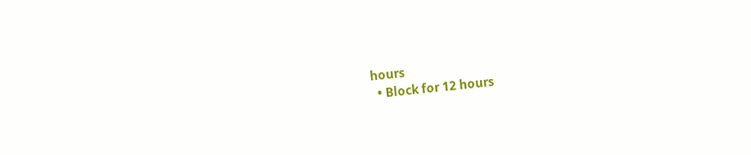hours
  • Block for 12 hours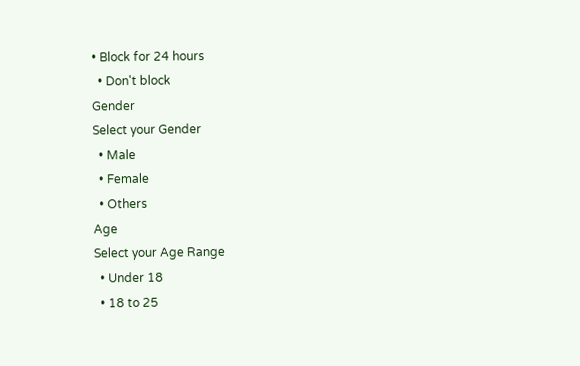• Block for 24 hours
  • Don't block
Gender
Select your Gender
  • Male
  • Female
  • Others
Age
Select your Age Range
  • Under 18
  • 18 to 25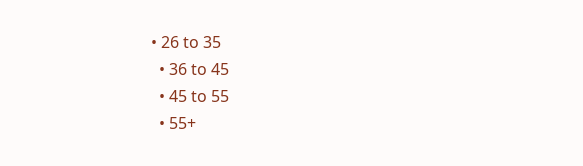• 26 to 35
  • 36 to 45
  • 45 to 55
  • 55+